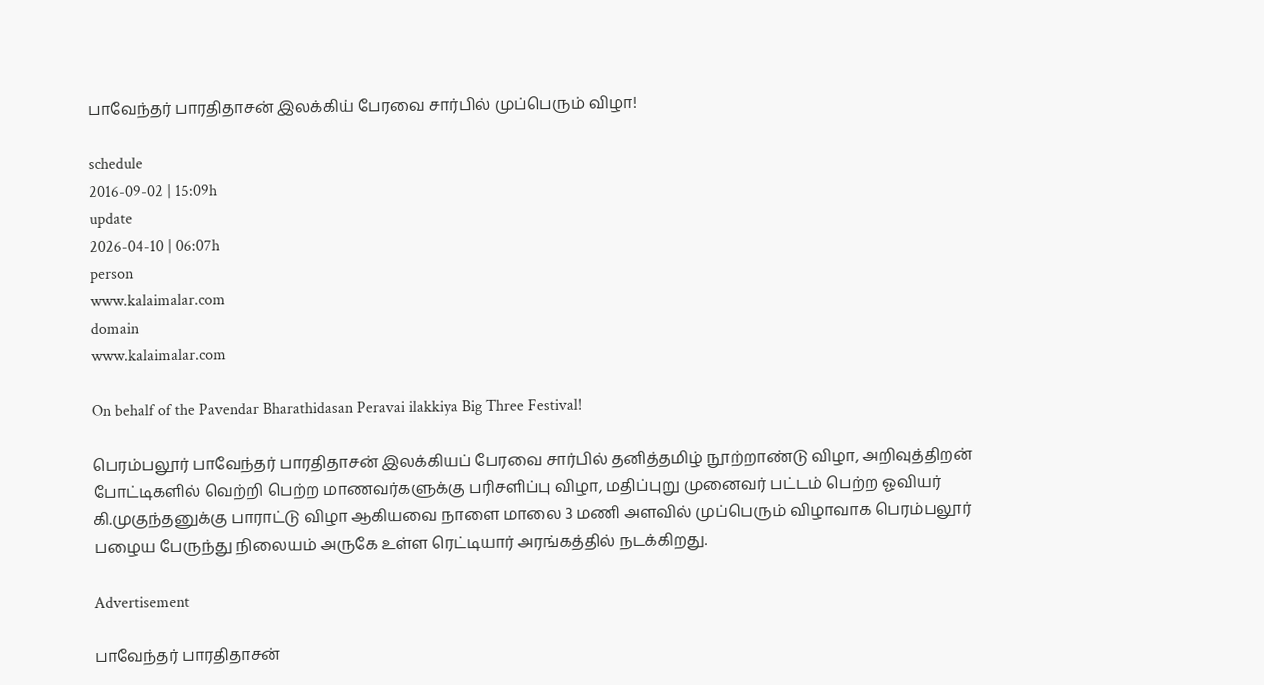பாவேந்தர் பாரதிதாசன் இலக்கிய் பேரவை சார்பில் முப்பெரும் விழா!

schedule
2016-09-02 | 15:09h
update
2026-04-10 | 06:07h
person
www.kalaimalar.com
domain
www.kalaimalar.com

On behalf of the Pavendar Bharathidasan Peravai ilakkiya Big Three Festival!

பெரம்பலூர் பாவேந்தர் பாரதிதாசன் இலக்கியப் பேரவை சார்பில் தனித்தமிழ் நூற்றாண்டு விழா, அறிவுத்திறன் போட்டிகளில் வெற்றி பெற்ற மாணவர்களுக்கு பரிசளிப்பு விழா, மதிப்புறு முனைவர் பட்டம் பெற்ற ஓவியர் கி.முகுந்தனுக்கு பாராட்டு விழா ஆகியவை நாளை மாலை 3 மணி அளவில் முப்பெரும் விழாவாக பெரம்பலூர் பழைய பேருந்து நிலையம் அருகே உள்ள ரெட்டியார் அரங்கத்தில் நடக்கிறது.

Advertisement

பாவேந்தர் பாரதிதாசன்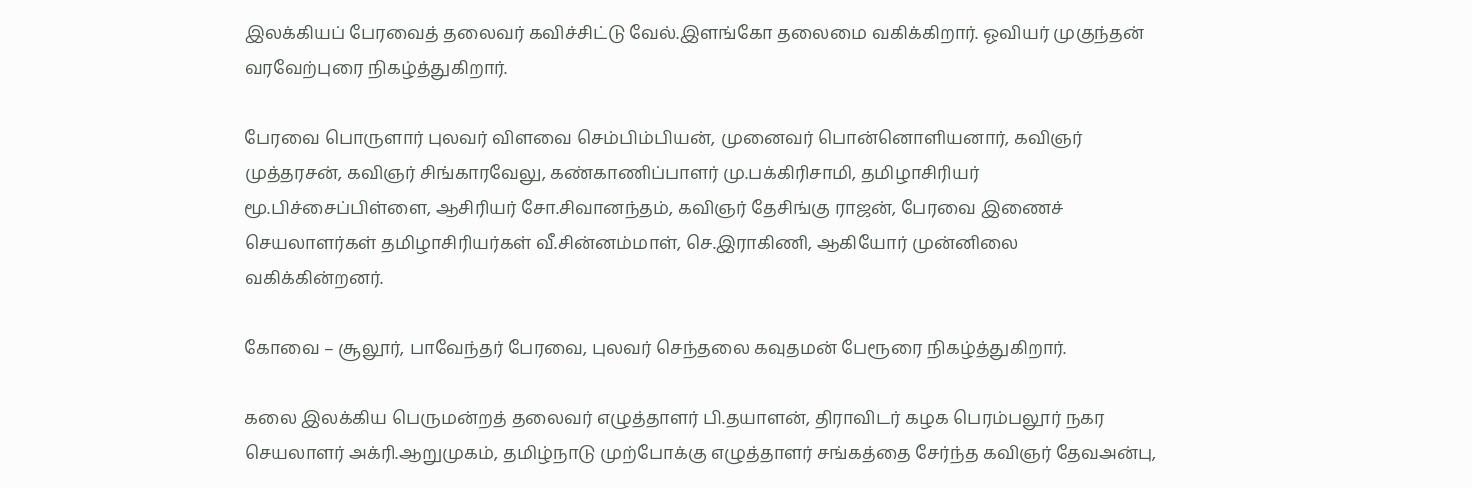இலக்கியப் பேரவைத் தலைவர் கவிச்சிட்டு வேல்.இளங்கோ தலைமை வகிக்கிறார். ஓவியர் முகுந்தன் வரவேற்புரை நிகழ்த்துகிறார்.

பேரவை பொருளார் புலவர் விளவை செம்பிம்பியன், முனைவர் பொன்னொளியனார், கவிஞர் முத்தரசன், கவிஞர் சிங்காரவேலு, கண்காணிப்பாளர் மு.பக்கிரிசாமி, தமிழாசிரியர் மூ.பிச்சைப்பிள்ளை, ஆசிரியர் சோ.சிவானந்தம், கவிஞர் தேசிங்கு ராஜன், பேரவை இணைச் செயலாளர்கள் தமிழாசிரியர்கள் வீ.சின்னம்மாள், செ.இராகிணி, ஆகியோர் முன்னிலை வகிக்கின்றனர்.

கோவை – சூலூர், பாவேந்தர் பேரவை, புலவர் செந்தலை கவுதமன் பேரூரை நிகழ்த்துகிறார்.

கலை இலக்கிய பெருமன்றத் தலைவர் எழுத்தாளர் பி.தயாளன், திராவிடர் கழக பெரம்பலூர் நகர செயலாளர் அக்ரி.ஆறுமுகம், தமிழ்நாடு முற்போக்கு எழுத்தாளர் சங்கத்தை சேர்ந்த கவிஞர் தேவஅன்பு,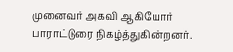முனைவர் அகவி ஆகியோர் பாராட்டுரை நிகழ்த்துகின்றனர்.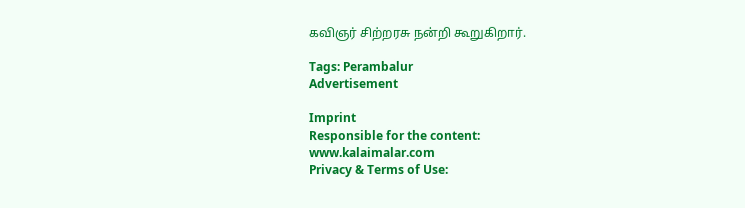கவிஞர் சிற்றரசு நன்றி கூறுகிறார்.

Tags: Perambalur
Advertisement

Imprint
Responsible for the content:
www.kalaimalar.com
Privacy & Terms of Use: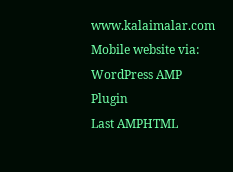www.kalaimalar.com
Mobile website via:
WordPress AMP Plugin
Last AMPHTML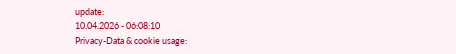update:
10.04.2026 - 06:08:10
Privacy-Data & cookie usage: